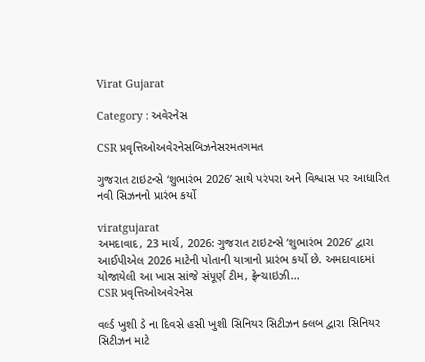Virat Gujarat

Category : અવેરનેસ

CSR પ્રવૃત્તિઓઅવેરનેસબિઝનેસરમતગમત

ગુજરાત ટાઇટન્સે ‘શુભારંભ 2026’ સાથે પરંપરા અને વિશ્વાસ પર આધારિત નવી સિઝનનો પ્રારંભ કર્યો

viratgujarat
અમદાવાદ, 23 માર્ચ, 2026: ગુજરાત ટાઇટન્સે ‘શુભારંભ 2026’ દ્વારા આઈપીએલ 2026 માટેની પોતાની યાત્રાનો પ્રારંભ કર્યો છે. અમદાવાદમાં યોજાયેલી આ ખાસ સાંજે સંપૂર્ણ ટીમ, ફ્રેન્ચાઇઝી...
CSR પ્રવૃત્તિઓઅવેરનેસ

વર્લ્ડ ખુશી ડે ના દિવસે હસી ખુશી સિનિયર સિટીઝન ક્લબ દ્વારા સિનિયર સિટીઝન માટે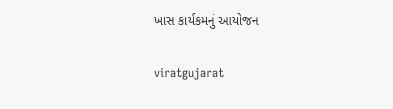ખાસ કાર્યકમનું આયોજન

viratgujarat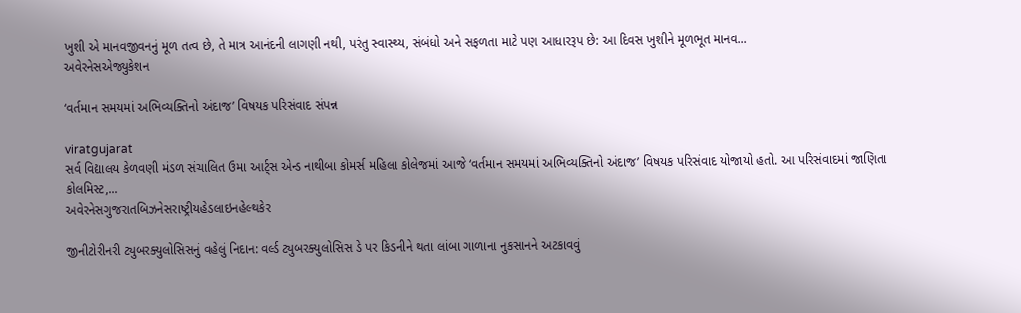ખુશી એ માનવજીવનનું મૂળ તત્વ છે, તે માત્ર આનંદની લાગણી નથી, પરંતુ સ્વાસ્થ્ય, સંબંધો અને સફળતા માટે પણ આધારરૂપ છે: આ દિવસ ખુશીને મૂળભૂત માનવ...
અવેરનેસએજ્યુકેશન

‘વર્તમાન સમયમાં અભિવ્યક્તિનો અંદાજ’ વિષયક પરિસંવાદ સંપન્ન

viratgujarat
સર્વ વિદ્યાલય કેળવણી મંડળ સંચાલિત ઉમા આર્ટ્સ એન્ડ નાથીબા કોમર્સ મહિલા કોલેજમાં આજે ‘વર્તમાન સમયમાં અભિવ્યક્તિનો અંદાજ’ વિષયક પરિસંવાદ યોજાયો હતો. આ પરિસંવાદમાં જાણિતા કોલમિસ્ટ,...
અવેરનેસગુજરાતબિઝનેસરાષ્ટ્રીયહેડલાઇનહેલ્થકેર

જીનીટોરીનરી ટ્યુબરક્યુલોસિસનું વહેલું નિદાન: વર્લ્ડ ટ્યુબરક્યુલોસિસ ડે પર કિડનીને થતા લાંબા ગાળાના નુકસાનને અટકાવવું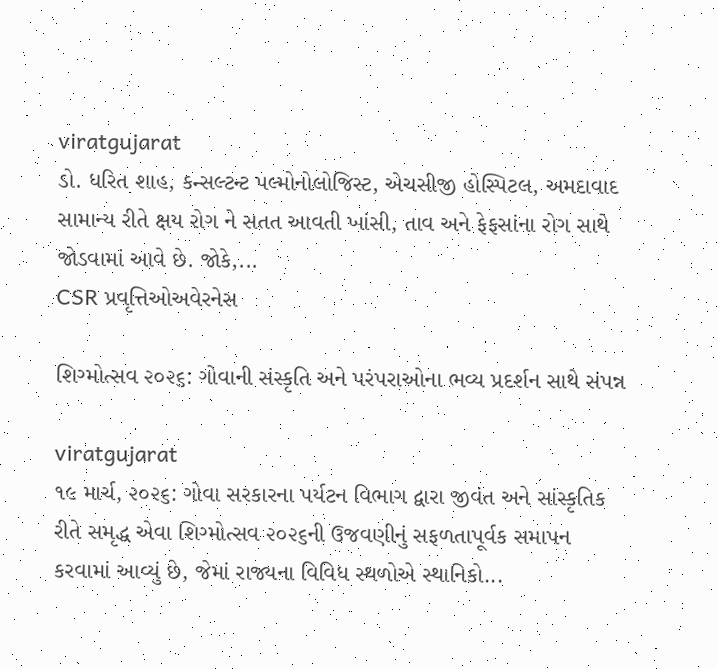viratgujarat
ડો. ધરિત શાહ, કન્સલ્ટન્ટ પલ્મોનોલોજિસ્ટ, એચસીજી હોસ્પિટલ, અમદાવાદ સામાન્ય રીતે ક્ષય રોગ ને સતત આવતી ખાંસી, તાવ અને ફેફસાંના રોગ સાથે જોડવામાં આવે છે. જોકે,...
CSR પ્રવૃત્તિઓઅવેરનેસ

શિગ્મોત્સવ ૨૦૨૬: ગોવાની સંસ્કૃતિ અને પરંપરાઓના ભવ્ય પ્રદર્શન સાથે સંપન્ન

viratgujarat
૧૯ માર્ચ, ૨૦૨૬: ગોવા સરકારના પર્યટન વિભાગ દ્વારા જીવંત અને સાંસ્કૃતિક રીતે સમૃદ્ધ એવા શિગ્મોત્સવ ૨૦૨૬ની ઉજવણીનું સફળતાપૂર્વક સમાપન કરવામાં આવ્યું છે, જેમાં રાજ્યના વિવિધ સ્થળોએ સ્થાનિકો...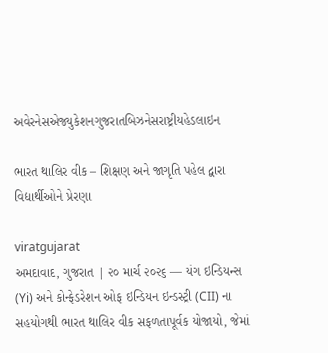અવેરનેસએજ્યુકેશનગુજરાતબિઝનેસરાષ્ટ્રીયહેડલાઇન

ભારત થાલિર વીક – શિક્ષણ અને જાગૃતિ પહેલ દ્વારા વિદ્યાર્થીઓને પ્રેરણા

viratgujarat
અમદાવાદ, ગુજરાત | ૨૦ માર્ચ ૨૦૨૬ — યંગ ઇન્ડિયન્સ (Yi) અને કોન્ફેડરેશન ઓફ ઇન્ડિયન ઇન્ડસ્ટ્રી (CII) ના સહયોગથી ભારત થાલિર વીક સફળતાપૂર્વક યોજાયો, જેમાં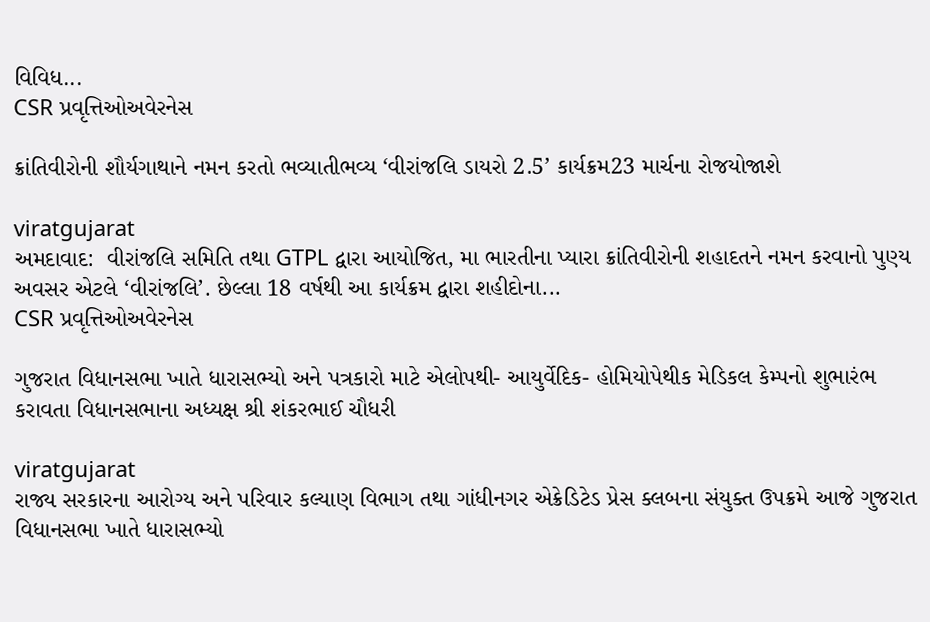વિવિધ...
CSR પ્રવૃત્તિઓઅવેરનેસ

ક્રાંતિવીરોની શૌર્યગાથાને નમન કરતો ભવ્યાતીભવ્ય ‘વીરાંજલિ ડાયરો 2.5’ કાર્યક્રમ23 માર્ચના રોજયોજાશે

viratgujarat
અમદાવાદ:  વીરાંજલિ સમિતિ તથા GTPL દ્વારા આયોજિત, મા ભારતીના પ્યારા ક્રાંતિવીરોની શહાદતને નમન કરવાનો પુણ્ય અવસર એટલે ‘વીરાંજલિ’. છેલ્લા 18 વર્ષથી આ કાર્યક્રમ દ્વારા શહીદોના...
CSR પ્રવૃત્તિઓઅવેરનેસ

ગુજરાત વિધાનસભા ખાતે ધારાસભ્યો અને પત્રકારો માટે એલોપથી- આયુર્વેદિક- હોમિયોપેથીક મેડિકલ કેમ્પનો શુભારંભ કરાવતા વિધાનસભાના અધ્યક્ષ શ્રી શંકરભાઈ ચૌધરી

viratgujarat
રાજ્ય સરકારના આરોગ્ય અને પરિવાર કલ્યાણ વિભાગ તથા ગાંધીનગર એક્રેડિટેડ પ્રેસ ક્લબના સંયુક્ત ઉપક્રમે આજે ગુજરાત વિધાનસભા ખાતે ધારાસભ્યો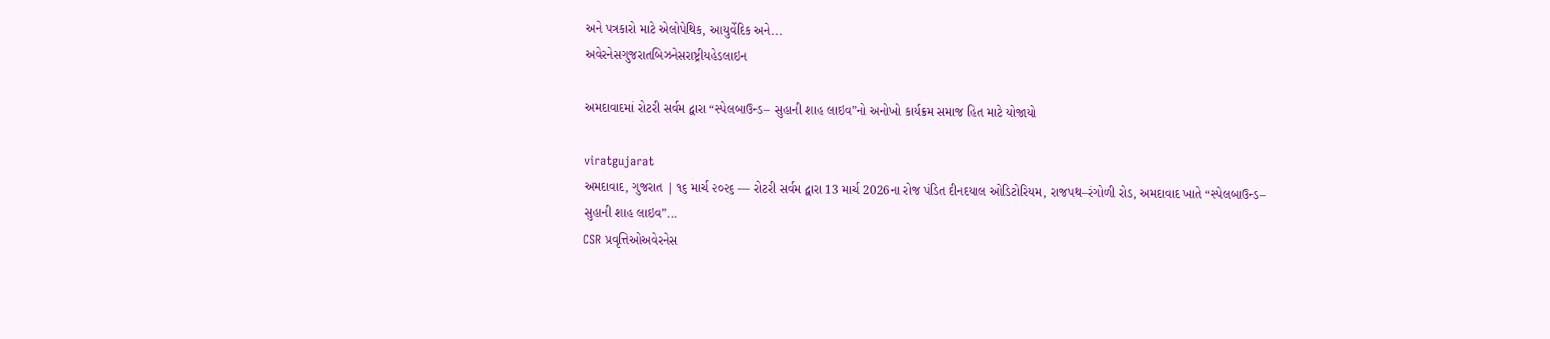અને પત્રકારો માટે એલોપેથિક, આયુર્વેદિક અને...
અવેરનેસગુજરાતબિઝનેસરાષ્ટ્રીયહેડલાઇન

અમદાવાદમાં રોટરી સર્વમ દ્વારા “સ્પેલબાઉન્ડ– સુહાની શાહ લાઇવ”નો અનોખો કાર્યક્રમ સમાજ હિત માટે યોજાયો

viratgujarat
અમદાવાદ, ગુજરાત | ૧૬ માર્ચ ૨૦૨૬ — રોટરી સર્વમ દ્વારા 13 માર્ચ 2026ના રોજ પંડિત દીનદયાલ ઓડિટોરિયમ, રાજપથ–રંગોળી રોડ, અમદાવાદ ખાતે “સ્પેલબાઉન્ડ– સુહાની શાહ લાઇવ”...
CSR પ્રવૃત્તિઓઅવેરનેસ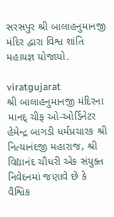સરસપુર શ્રી બાલાહનુમાનજી મંદિર દ્વારા વિશ્વ શાંતિ મહાયજ્ઞ યોજાયો.

viratgujarat
શ્રી બાલાહનુમાનજી મંદિરના માનદ્ ચીફ ઓ-ઓર્ડિનેટર હેમેન્દ્ર બાગડી ધર્મપ્રચારક શ્રી નિત્યાનંદજી મહારાજ, શ્રી વિદ્યાનંદ ચૌધરી એક સંયુક્ત નિવેદનમાં જણાવે છે કે વૈશ્વિક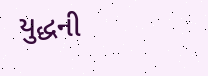યુદ્ધની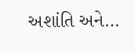અશાંતિ અને...